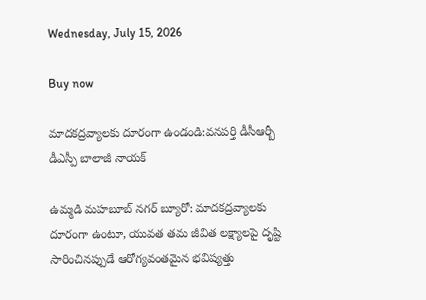Wednesday, July 15, 2026

Buy now

మాదకద్రవ్యాలకు దూరంగా ఉండండి:వనపర్తి డీసీఆర్బీ డీఎస్పీ బాలాజీ నాయక్

ఉమ్మడి మహబూబ్ నగర్ బ్యూరో: మాదకద్రవ్యాలకు దూరంగా ఉంటూ, యువత తమ జీవిత లక్ష్యాలపై దృష్టి సారించినప్పుడే ఆరోగ్యవంతమైన భవిష్యత్తు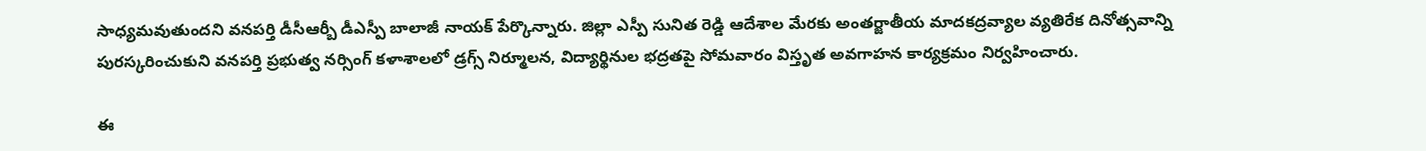సాధ్యమవుతుందని వనపర్తి డీసీఆర్బీ డీఎస్పీ బాలాజీ నాయక్ పేర్కొన్నారు. జిల్లా ఎస్పీ సునిత రెడ్డి ఆదేశాల మేరకు అంతర్జాతీయ మాదకద్రవ్యాల వ్యతిరేక దినోత్సవాన్ని పురస్కరించుకుని వనపర్తి ప్రభుత్వ నర్సింగ్ కళాశాలలో డ్రగ్స్ నిర్మూలన, విద్యార్థినుల భద్రతపై సోమవారం విస్తృత అవగాహన కార్యక్రమం నిర్వహించారు.

ఈ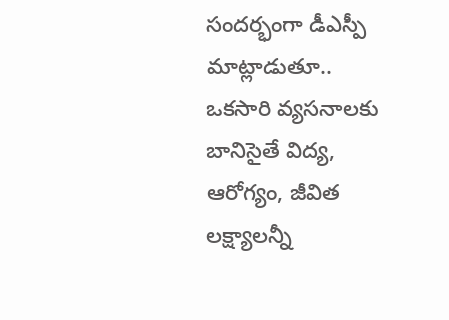సందర్భంగా డీఎస్పీ మాట్లాడుతూ.. ఒకసారి వ్యసనాలకు బానిసైతే విద్య, ఆరోగ్యం, జీవిత లక్ష్యాలన్నీ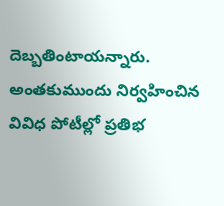దెబ్బతింటాయన్నారు. అంతకుముందు నిర్వహించిన వివిధ పోటీల్లో ప్రతిభ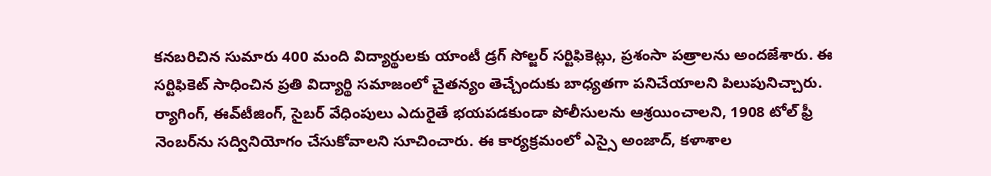కనబరిచిన సుమారు 400 మంది విద్యార్థులకు యాంటీ డ్రగ్ సోల్జర్ సర్టిఫికెట్లు, ప్రశంసా పత్రాలను అందజేశారు. ఈ సర్టిఫికెట్ సాధించిన ప్రతి విద్యార్థి సమాజంలో చైతన్యం తెచ్చేందుకు బాధ్యతగా పనిచేయాలని పిలుపునిచ్చారు. ర్యాగింగ్, ఈవ్‌టీజింగ్, సైబర్ వేధింపులు ఎదురైతే భయపడకుండా పోలీసులను ఆశ్రయించాలని, 1908 టోల్ ఫ్రీ నెంబర్‌ను సద్వినియోగం చేసుకోవాలని సూచించారు. ఈ కార్యక్రమంలో ఎస్సై అంజాద్, కళాశాల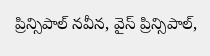ప్రిన్సిపాల్ నవీన, వైస్ ప్రిన్సిపాల్,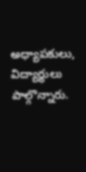అధ్యాపకులు, విద్యార్థులు పాల్గొన్నారు.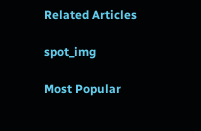Related Articles

spot_img

Most Popular